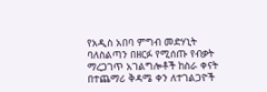የአዲስ አበባ ምግብ መድሃኒት ባለስልጣን በዘርፉ የሚሰጡ የብቃት ማረጋገጥ አገልግሎቶች ከስራ ቀናት በተጨማሪ ቅዳሜ ቀን ለተገልጋዮች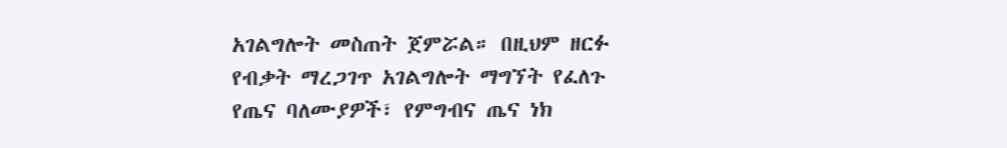አገልግሎት መስጠት ጀምሯል። በዚህም ዘርፉ የብቃት ማረጋገጥ አገልግሎት ማግኘት የፈለጉ የጤና ባለሙያዎች፣ የምግብና ጤና ነክ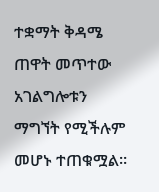ተቋማት ቅዳሜ ጠዋት መጥተው አገልግሎቱን ማግኘት የሚችሉም መሆኑ ተጠቁሟል።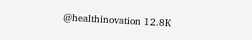@healthinovation 12.8K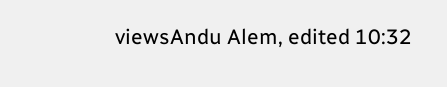viewsAndu Alem, edited 10:32